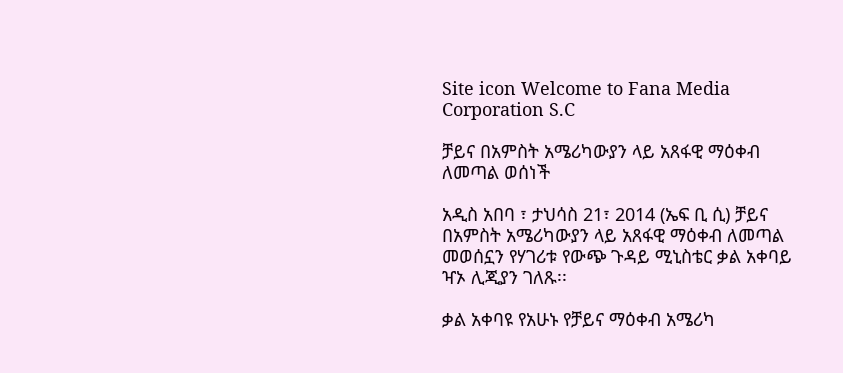Site icon Welcome to Fana Media Corporation S.C

ቻይና በአምስት አሜሪካውያን ላይ አጸፋዊ ማዕቀብ ለመጣል ወሰነች

አዲስ አበባ ፣ ታህሳስ 21፣ 2014 (ኤፍ ቢ ሲ) ቻይና በአምስት አሜሪካውያን ላይ አጸፋዊ ማዕቀብ ለመጣል መወሰኗን የሃገሪቱ የውጭ ጉዳይ ሚኒስቴር ቃል አቀባይ ዣኦ ሊጂያን ገለጹ፡፡

ቃል አቀባዩ የአሁኑ የቻይና ማዕቀብ አሜሪካ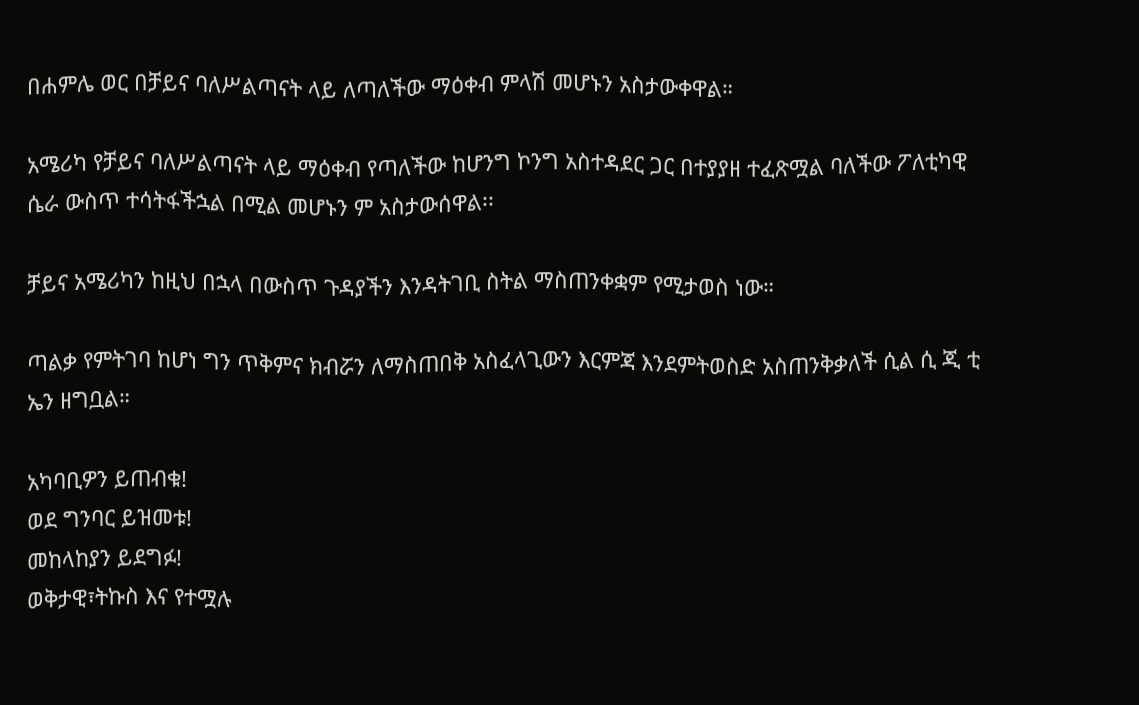በሐምሌ ወር በቻይና ባለሥልጣናት ላይ ለጣለችው ማዕቀብ ምላሽ መሆኑን አስታውቀዋል።

አሜሪካ የቻይና ባለሥልጣናት ላይ ማዕቀብ የጣለችው ከሆንግ ኮንግ አስተዳደር ጋር በተያያዘ ተፈጽሟል ባለችው ፖለቲካዊ ሴራ ውስጥ ተሳትፋችኋል በሚል መሆኑን ም አስታውሰዋል፡፡

ቻይና አሜሪካን ከዚህ በኋላ በውስጥ ጉዳያችን እንዳትገቢ ስትል ማስጠንቀቋም የሚታወስ ነው።

ጣልቃ የምትገባ ከሆነ ግን ጥቅምና ክብሯን ለማስጠበቅ አስፈላጊውን እርምጃ እንደምትወስድ አስጠንቅቃለች ሲል ሲ ጂ ቲ ኤን ዘግቧል።

አካባቢዎን ይጠብቁ!
ወደ ግንባር ይዝመቱ!
መከላከያን ይደግፉ!
ወቅታዊ፣ትኩስ እና የተሟሉ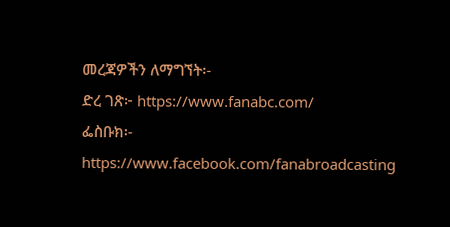መረጃዎችን ለማግኘት፡-
ድረ ገጽ፦ https://www.fanabc.com/
ፌስቡክ፡- https://www.facebook.com/fanabroadcasting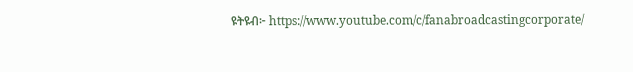ዩትዩብ፦ https://www.youtube.com/c/fanabroadcastingcorporate/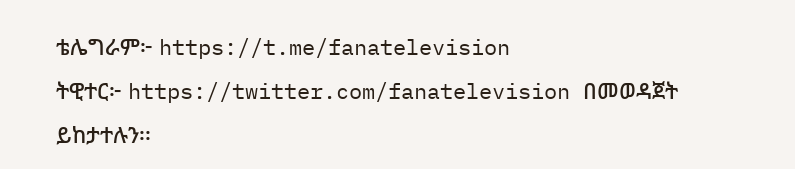ቴሌግራም፦ https://t.me/fanatelevision
ትዊተር፦ https://twitter.com/fanatelevision በመወዳጀት ይከታተሉን፡፡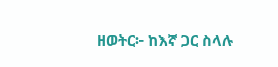ዘወትር፦ ከእኛ ጋር ስላሉ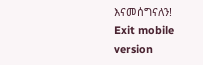እናመሰግናለን!
Exit mobile version